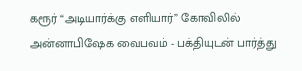கரூர் “அடியார்க்கு எளியார்” கோவிலில் அன்னாபிஷேக வைபவம் - பக்தியுடன் பார்த்து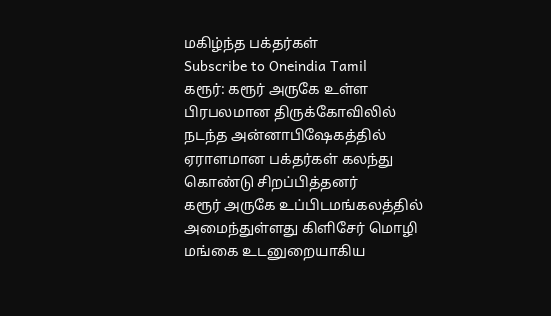மகிழ்ந்த பக்தர்கள்
Subscribe to Oneindia Tamil
கரூர்: கரூர் அருகே உள்ள பிரபலமான திருக்கோவிலில் நடந்த அன்னாபிஷேகத்தில் ஏராளமான பக்தர்கள் கலந்து கொண்டு சிறப்பித்தனர்
கரூர் அருகே உப்பிடமங்கலத்தில் அமைந்துள்ளது கிளிசேர் மொழி மங்கை உடனுறையாகிய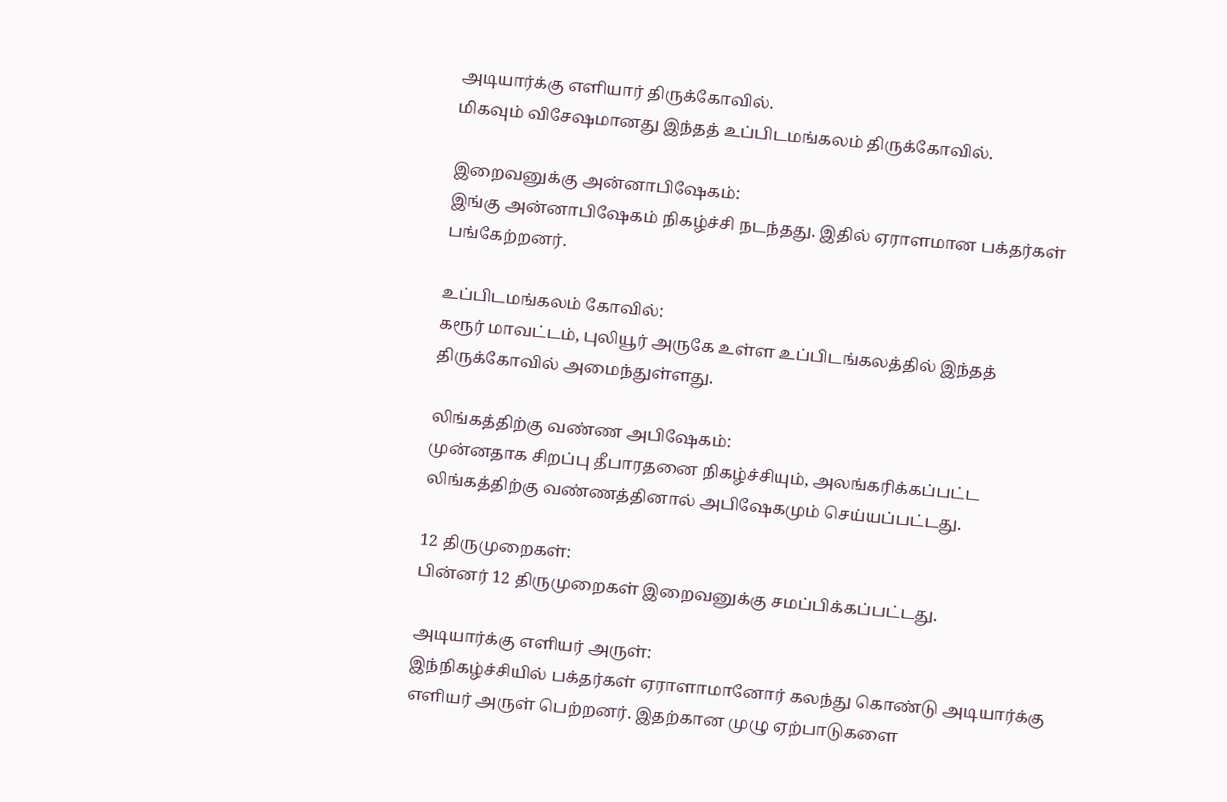அடியார்க்கு எளியார் திருக்கோவில்.
மிகவும் விசேஷமானது இந்தத் உப்பிடமங்கலம் திருக்கோவில்.

இறைவனுக்கு அன்னாபிஷேகம்:
இங்கு அன்னாபிஷேகம் நிகழ்ச்சி நடந்தது. இதில் ஏராளமான பக்தர்கள் பங்கேற்றனர்.

உப்பிடமங்கலம் கோவில்:
கரூர் மாவட்டம், புலியூர் அருகே உள்ள உப்பிடங்கலத்தில் இந்தத் திருக்கோவில் அமைந்துள்ளது.

லிங்கத்திற்கு வண்ண அபிஷேகம்:
முன்னதாக சிறப்பு தீபாரதனை நிகழ்ச்சியும், அலங்கரிக்கப்பட்ட லிங்கத்திற்கு வண்ணத்தினால் அபிஷேகமும் செய்யப்பட்டது.

12 திருமுறைகள்:
பின்னர் 12 திருமுறைகள் இறைவனுக்கு சமப்பிக்கப்பட்டது.

அடியார்க்கு எளியர் அருள்:
இந்நிகழ்ச்சியில் பக்தர்கள் ஏராளாமானோர் கலந்து கொண்டு அடியார்க்கு எளியர் அருள் பெற்றனர். இதற்கான முழு ஏற்பாடுகளை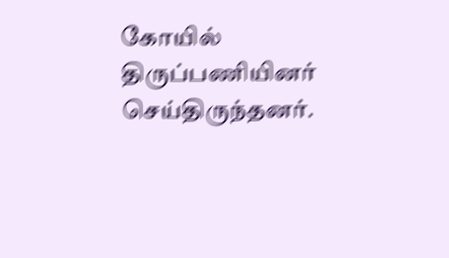கோயில் திருப்பணியினர் செய்திருந்தனர்.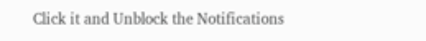Click it and Unblock the Notifications